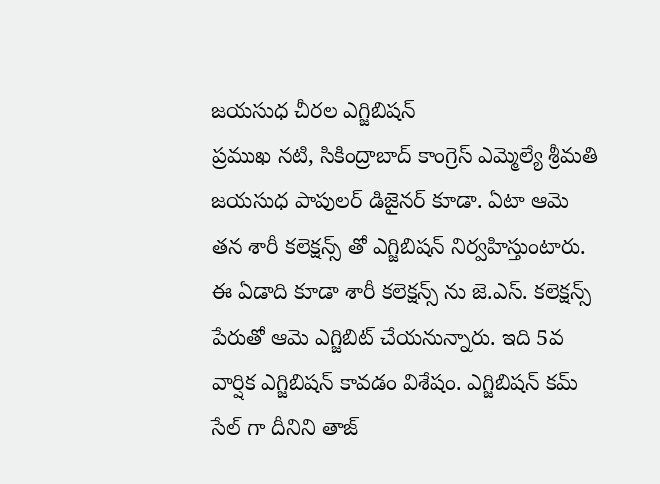జయసుధ చీరల ఎగ్జిబిషన్
ప్రముఖ నటి, సికింద్రాబాద్ కాంగ్రెస్ ఎమ్మెల్యే శ్రీమతి జయసుధ పాపులర్ డిజైనర్ కూడా. ఏటా ఆమె తన శారీ కలెక్షన్స్ తో ఎగ్జిబిషన్ నిర్వహిస్తుంటారు. ఈ ఏడాది కూడా శారీ కలెక్షన్స్ ను జె.ఎస్. కలెక్షన్స్ పేరుతో ఆమె ఎగ్జిబిట్ చేయనున్నారు. ఇది 5వ వార్షిక ఎగ్జిబిషన్ కావడం విశేషం. ఎగ్జిబిషన్ కమ్ సేల్ గా దీనిని తాజ్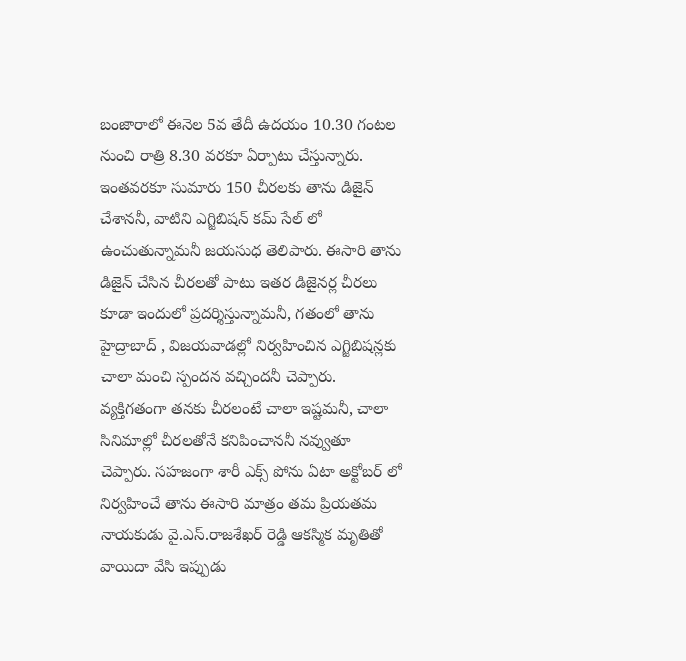బంజారాలో ఈనెల 5వ తేదీ ఉదయం 10.30 గంటల నుంచి రాత్రి 8.30 వరకూ ఏర్పాటు చేస్తున్నారు.
ఇంతవరకూ సుమారు 150 చీరలకు తాను డిజైన్ చేశాననీ, వాటిని ఎగ్జిబిషన్ కమ్ సేల్ లో ఉంచుతున్నామనీ జయసుధ తెలిపారు. ఈసారి తాను డిజైన్ చేసిన చీరలతో పాటు ఇతర డిజైనర్ల చీరలు కూడా ఇందులో ప్రదర్శిస్తున్నామనీ, గతంలో తాను హైద్రాబాద్ , విజయవాడల్లో నిర్వహించిన ఎగ్జిబిషన్లకు చాలా మంచి స్పందన వచ్చిందనీ చెప్పారు. వ్యక్తిగతంగా తనకు చీరలంటే చాలా ఇష్టమనీ, చాలా సినిమాల్లో చీరలతోనే కనిపించాననీ నవ్వుతూ చెప్పారు. సహజంగా శారీ ఎక్స్ పోను ఏటా అక్టోబర్ లో నిర్వహించే తాను ఈసారి మాత్రం తమ ప్రియతమ నాయకుడు వై.ఎస్.రాజశేఖర్ రెడ్డి ఆకస్మిక మృతితో వాయిదా వేసి ఇప్పుడు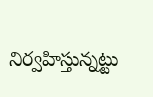నిర్వహిస్తున్నట్టు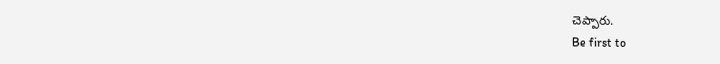చెప్పారు.
Be first to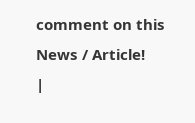comment on this News / Article!
|